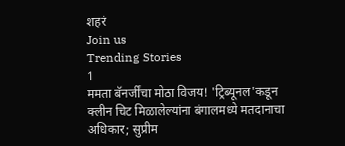शहरं
Join us
Trending Stories
1
ममता बॅनर्जींचा मोठा विजय! 'ट्रिब्यूनल'कडून क्लीन चिट मिळालेल्यांना बंगालमध्ये मतदानाचा अधिकार; सुप्रीम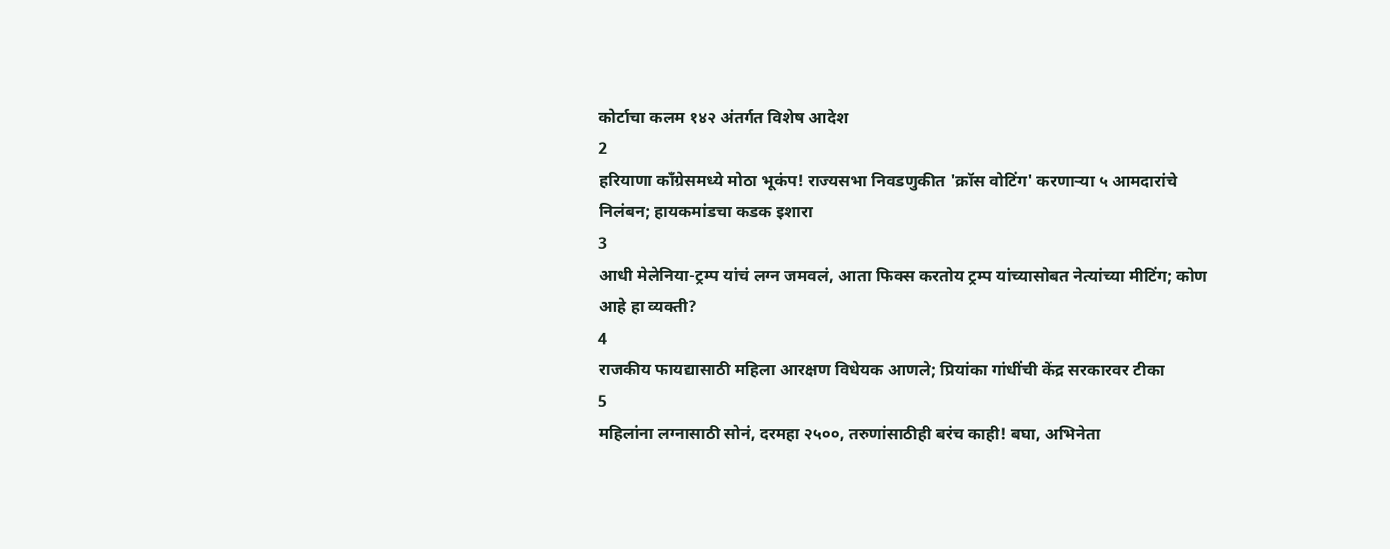कोर्टाचा कलम १४२ अंतर्गत विशेष आदेश
2
हरियाणा काँग्रेसमध्ये मोठा भूकंप! राज्यसभा निवडणुकीत 'क्रॉस वोटिंग' करणाऱ्या ५ आमदारांचे निलंबन; हायकमांडचा कडक इशारा
3
आधी मेलेनिया-ट्रम्प यांचं लग्न जमवलं, आता फिक्स करतोय ट्रम्प यांच्यासोबत नेत्यांच्या मीटिंग; कोण आहे हा व्यक्ती?
4
राजकीय फायद्यासाठी महिला आरक्षण विधेयक आणले; प्रियांका गांधींची केंद्र सरकारवर टीका
5
महिलांना लग्नासाठी सोनं, दरमहा २५००, तरुणांसाठीही बरंच काही! बघा, अभिनेता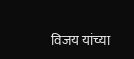विजय यांच्या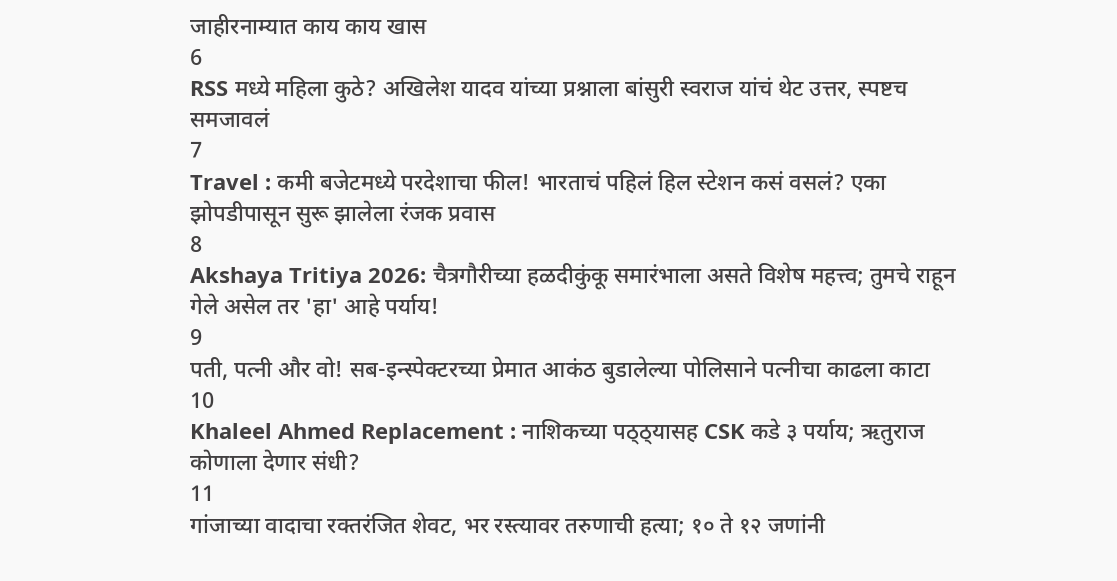जाहीरनाम्यात काय काय खास
6
RSS मध्ये महिला कुठे? अखिलेश यादव यांच्या प्रश्नाला बांसुरी स्वराज यांचं थेट उत्तर, स्पष्टच समजावलं
7
Travel : कमी बजेटमध्ये परदेशाचा फील! भारताचं पहिलं हिल स्टेशन कसं वसलं? एका झोपडीपासून सुरू झालेला रंजक प्रवास
8
Akshaya Tritiya 2026: चैत्रगौरीच्या हळदीकुंकू समारंभाला असते विशेष महत्त्व; तुमचे राहून गेले असेल तर 'हा' आहे पर्याय!
9
पती, पत्नी और वो! सब-इन्स्पेक्टरच्या प्रेमात आकंठ बुडालेल्या पोलिसाने पत्नीचा काढला काटा
10
Khaleel Ahmed Replacement : नाशिकच्या पठ्ठ्यासह CSK कडे ३ पर्याय; ऋतुराज कोणाला देणार संधी?
11
गांजाच्या वादाचा रक्तरंजित शेवट, भर रस्त्यावर तरुणाची हत्या; १० ते १२ जणांनी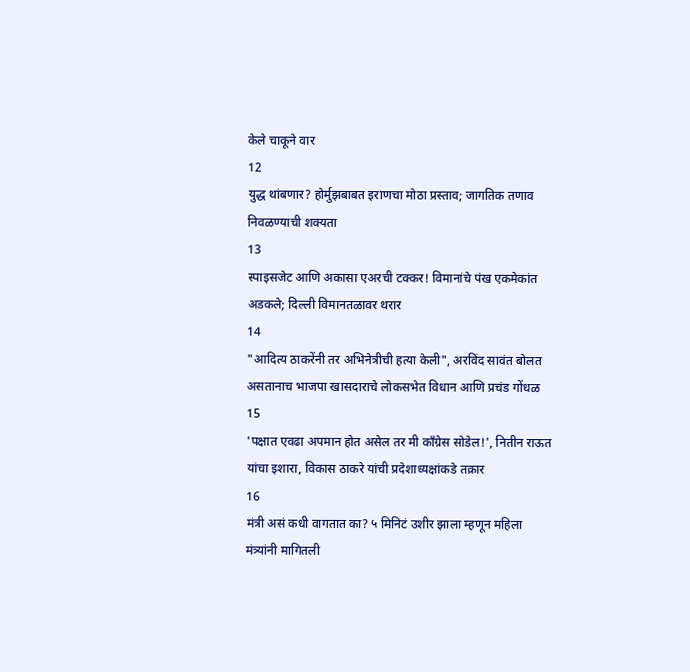केले चाकूने वार
12
युद्ध थांबणार? होर्मुझबाबत इराणचा मोठा प्रस्ताव; जागतिक तणाव निवळण्याची शक्यता
13
स्पाइसजेट आणि अकासा एअरची टक्कर! विमानांचे पंख एकमेकांत अडकले; दिल्ली विमानतळावर थरार
14
"आदित्य ठाकरेंनी तर अभिनेत्रीची हत्या केली", अरविंद सावंत बोलत असतानाच भाजपा खासदाराचे लोकसभेत विधान आणि प्रचंड गोंधळ
15
'पक्षात एवढा अपमान होत असेल तर मी काँग्रेस सोडेल!', नितीन राऊत यांचा इशारा, विकास ठाकरे यांची प्रदेशाध्यक्षांकडे तक्रार
16
मंत्री असं कधी वागतात का? ५ मिनिटं उशीर झाला म्हणून महिला मंत्र्यांनी मागितली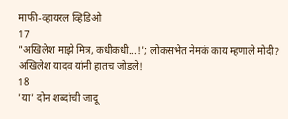माफी-व्हायरल व्हिडिओ
17
"अखिलेश माझे मित्र, कधीकधी...!'; लोकसभेत नेमकं काय म्हणाले मोदी? अखिलेश यादव यांनी हातच जोडले!
18
'या' दोन शब्दांची जादू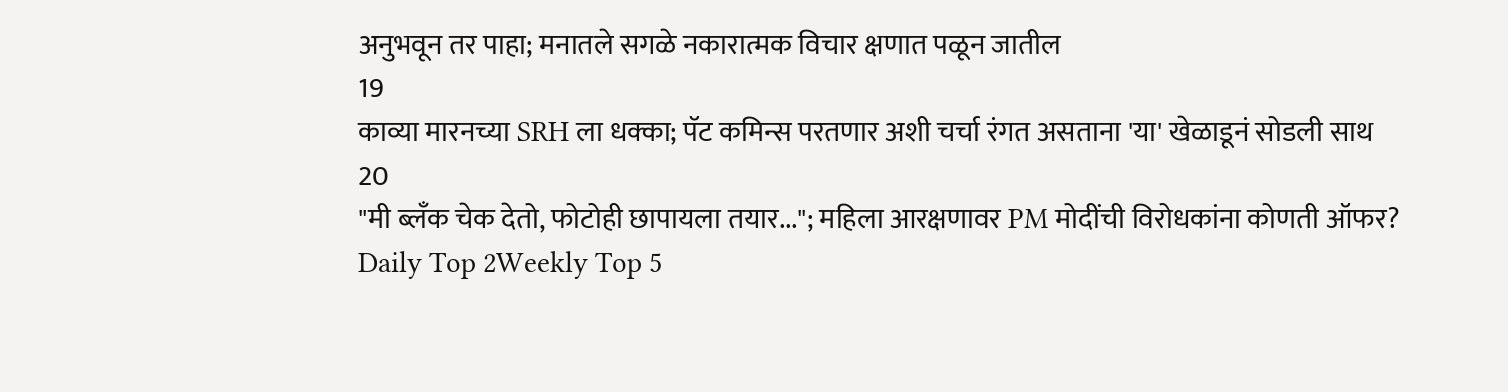अनुभवून तर पाहा; मनातले सगळे नकारात्मक विचार क्षणात पळून जातील
19
काव्या मारनच्या SRH ला धक्का; पॅट कमिन्स परतणार अशी चर्चा रंगत असताना 'या' खेळाडूनं सोडली साथ
20
"मी ब्लँक चेक देतो, फोटोही छापायला तयार..."; महिला आरक्षणावर PM मोदींची विरोधकांना कोणती ऑफर?
Daily Top 2Weekly Top 5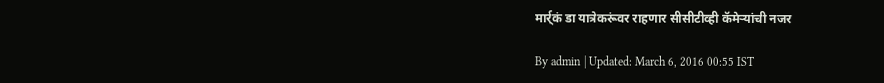मार्र्कं डा यात्रेकरूंवर राहणार सीसीटीव्ही कॅमेऱ्यांची नजर

By admin | Updated: March 6, 2016 00:55 IST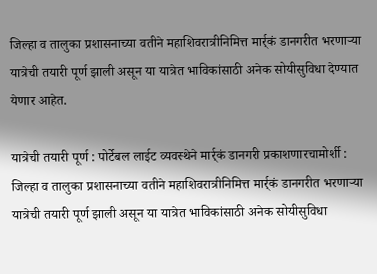जिल्हा व तालुका प्रशासनाच्या वतीने महाशिवरात्रीनिमित्त मार्र्कं डानगरीत भरणाऱ्या यात्रेची तयारी पूर्ण झाली असून या यात्रेत भाविकांसाठी अनेक सोयीसुविधा देण्यात येणार आहेत.

यात्रेची तयारी पूर्ण : पोर्टेबल लाईट व्यवस्थेने मार्र्कं डानगरी प्रकाशणारचामोर्शी : जिल्हा व तालुका प्रशासनाच्या वतीने महाशिवरात्रीनिमित्त मार्र्कं डानगरीत भरणाऱ्या यात्रेची तयारी पूर्ण झाली असून या यात्रेत भाविकांसाठी अनेक सोयीसुविधा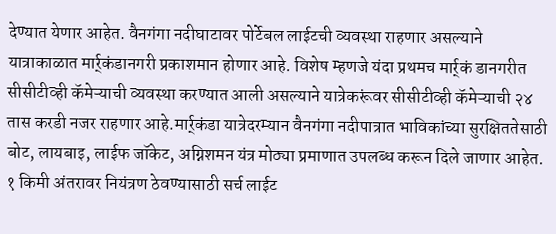देण्यात येणार आहेत. वैनगंगा नदीघाटावर पोर्टेबल लाईटची व्यवस्था राहणार असल्याने यात्राकाळात मार्र्कंडानगरी प्रकाशमान होणार आहे. विशेष म्हणजे यंदा प्रथमच मार्र्कं डानगरीत सीसीटीव्ही कॅमेऱ्याची व्यवस्था करण्यात आली असल्याने यात्रेकरूंवर सीसीटीव्ही कॅमेऱ्याची २४ तास करडी नजर राहणार आहे.मार्र्कंडा यात्रेदरम्यान वैनगंगा नदीपात्रात भाविकांच्या सुरक्षिततेसाठी बोट, लायबाइ, लाईफ जॉकेट, अग्निशमन यंत्र मोठ्या प्रमाणात उपलब्ध करून दिले जाणार आहेत. १ किमी अंतरावर नियंत्रण ठेवण्यासाठी सर्च लाईट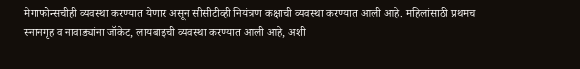मेगाफोन्सचीही व्यवस्था करण्यात येणार असून सीसीटीव्ही नियंत्रण कक्षाची व्यवस्था करण्यात आली आहे. महिलांसाठी प्रथमच स्नानगृह व नावाड्यांना जॉकेट, लायबाइची व्यवस्था करण्यात आली आहे, अशी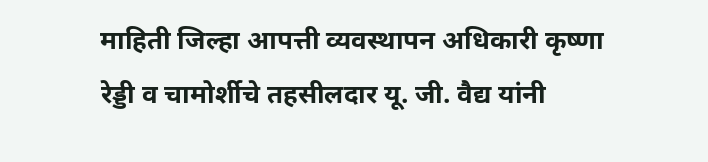माहिती जिल्हा आपत्ती व्यवस्थापन अधिकारी कृष्णा रेड्डी व चामोर्शीचे तहसीलदार यू. जी. वैद्य यांनी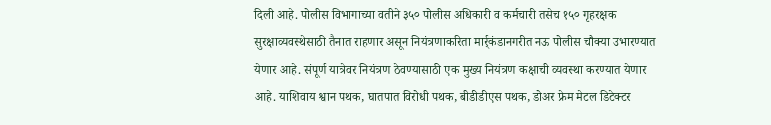दिली आहे. पोलीस विभागाच्या वतीने ३५० पोलीस अधिकारी व कर्मचारी तसेच १५० गृहरक्षक सुरक्षाव्यवस्थेसाठी तैनात राहणार असून नियंत्रणाकरिता मार्र्कंडानगरीत नऊ पोलीस चौक्या उभारण्यात येणार आहे. संपूर्ण यात्रेवर नियंत्रण ठेवण्यासाठी एक मुख्य नियंत्रण कक्षाची व्यवस्था करण्यात येणार आहे. याशिवाय श्वान पथक, घातपात विरोधी पथक, बीडीडीएस पथक, डोअर फ्रेम मेटल डिटेक्टर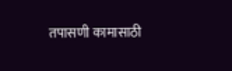तपासणी कामासाठी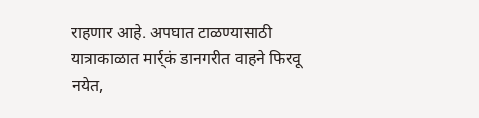राहणार आहे. अपघात टाळण्यासाठी यात्राकाळात मार्र्कं डानगरीत वाहने फिरवू नयेत,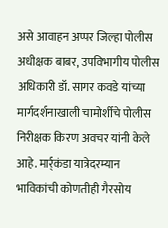असे आवाहन अप्पर जिल्हा पोलीस अधीक्षक बाबर, उपविभागीय पोलीस अधिकारी डॉ. सागर कवडे यांच्या मार्गदर्शनाखाली चामोर्शीचे पोलीस निरीक्षक किरण अवचर यांनी केले आहे. मार्र्कंडा यात्रेदरम्यान भाविकांची कोणतीही गैरसोय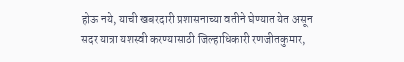होऊ नये, याची खबरदारी प्रशासनाच्या वतीने घेण्यात येत असून सदर यात्रा यशस्वी करण्यासाठी जिल्हाधिकारी रणजीतकुमार,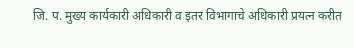जि. प. मुख्य कार्यकारी अधिकारी व इतर विभागाचे अधिकारी प्रयत्न करीत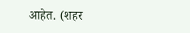आहेत. (शहर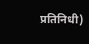प्रतिनिधी)